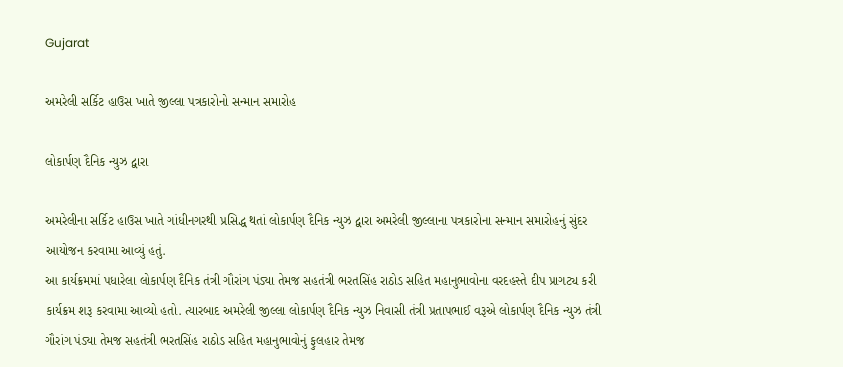Gujarat

અમરેલી સર્કિટ હાઉસ ખાતે જીલ્લા પત્રકારોનો સન્માન સમારોહ

લોકાર્પણ દૈનિક ન્યુઝ દ્વારા

અમરેલીના સર્કિટ હાઉસ ખાતે ગાંધીનગરથી પ્રસિદ્ધ થતાં લોકાર્પણ દૈનિક ન્યુઝ દ્વારા અમરેલી જીલ્લાના પત્રકારોના સન્માન સમારોહનું સુંદર આયોજન કરવામા આવ્યું હતું.
આ કાર્યક્રમમાં પધારેલા લોકાર્પણ દૈનિક તંત્રી ગૌરાંગ પંડ્યા તેમજ સહતંત્રી ભરતસિંહ રાઠોડ સહિત મહાનુભાવોના વરદહસ્તે દીપ પ્રાગટ્ય કરી કાર્યક્રમ શરૂ કરવામા આવ્યો હતો. ત્યારબાદ અમરેલી જીલ્લા લોકાર્પણ દૈનિક ન્યુઝ નિવાસી તંત્રી પ્રતાપભાઈ વરૂએ લોકાર્પણ દૈનિક ન્યુઝ તંત્રી ગૌરાંગ પંડ્યા તેમજ સહતંત્રી ભરતસિંહ રાઠોડ સહિત મહાનુભાવોનું ફુલહાર તેમજ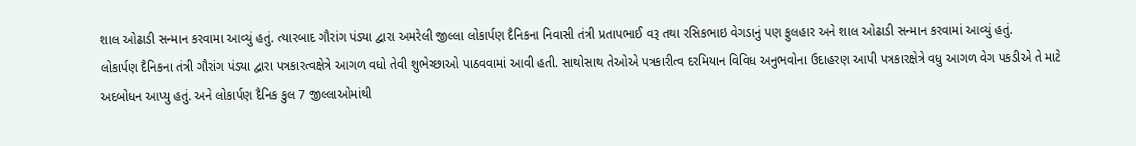શાલ ઓઢાડી સન્માન કરવામા આવ્યું હતું. ત્યારબાદ ગૌરાંગ પંડ્યા દ્વારા અમરેલી જીલ્લા લોકાર્પણ દૈનિકના નિવાસી તંત્રી પ્રતાપભાઈ વરૂ તથા રસિકભાઇ વેગડાનું પણ ફુલહાર અને શાલ ઓઢાડી સન્માન કરવામાં આવ્યું હતું.
લોકાર્પણ દૈનિકના તંત્રી ગૌરાંગ પંડ્યા દ્વારા પત્રકારત્વક્ષેત્રે આગળ વધો તેવી શુભેચ્છાઓ પાઠવવામાં આવી હતી. સાથોસાથ તેઓએ પત્રકારીત્વ દરમિયાન વિવિધ અનુભવોના ઉદાહરણ આપી પત્રકારક્ષેત્રે વધુ આગળ વેગ પકડીએ તે માટે અદબોધન આપ્યુ હતું. અને લોકાર્પણ દૈનિક કુલ 7 જીલ્લાઓમાંથી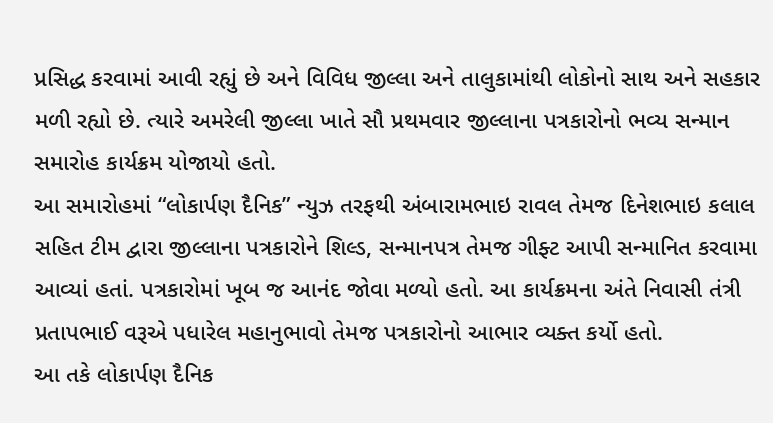પ્રસિદ્ધ કરવામાં આવી રહ્યું છે અને વિવિધ જીલ્લા અને તાલુકામાંથી લોકોનો સાથ અને સહકાર મળી રહ્યો છે. ત્યારે અમરેલી જીલ્લા ખાતે સૌ પ્રથમવાર જીલ્લાના પત્રકારોનો ભવ્ય સન્માન સમારોહ કાર્યક્રમ યોજાયો હતો.
આ સમારોહમાં “લોકાર્પણ દૈનિક” ન્યુઝ તરફથી અંબારામભાઇ રાવલ તેમજ દિનેશભાઇ કલાલ સહિત ટીમ દ્વારા જીલ્લાના પત્રકારોને શિલ્ડ, સન્માનપત્ર તેમજ ગીફ્ટ આપી સન્માનિત કરવામા આવ્યાં હતાં. પત્રકારોમાં ખૂબ જ આનંદ જોવા મળ્યો હતો. આ કાર્યક્રમના અંતે નિવાસી તંત્રી પ્રતાપભાઈ વરૂએ પધારેલ મહાનુભાવો તેમજ પત્રકારોનો આભાર વ્યક્ત કર્યો હતો.
આ તકે લોકાર્પણ દૈનિક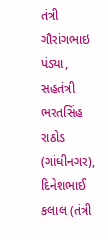તંત્રી ગૌરાંગભાઇ પંડ્યા,
સહતંત્રી ભરતસિંહ રાઠોડ (ગાંધીનગર), દિનેશભાઈ કલાલ (તંત્રી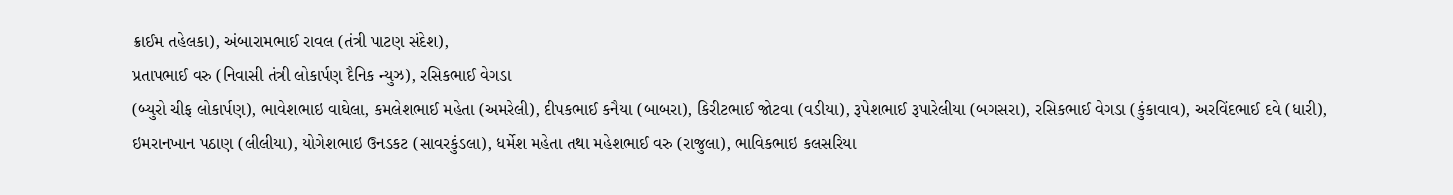ક્રાઈમ તહેલકા), અંબારામભાઈ રાવલ (તંત્રી પાટણ સંદેશ),
પ્રતાપભાઈ વરુ (નિવાસી તંત્રી લોકાર્પણ દૈનિક ન્યુઝ), રસિકભાઈ વેગડા
(બ્યુરો ચીફ લોકાર્પણ), ભાવેશભાઇ વાઘેલા, કમલેશભાઈ મહેતા (અમરેલી), દીપકભાઈ કનૈયા (બાબરા), કિરીટભાઈ જોટવા (વડીયા), રૂપેશભાઈ રૂપારેલીયા (બગસરા), રસિકભાઈ વેગડા (કુંકાવાવ), અરવિંદભાઈ દવે (ધારી), ઇમરાનખાન પઠાણ (લીલીયા), યોગેશભાઇ ઉનડકટ (સાવરકુંડલા), ધર્મેશ મહેતા તથા મહેશભાઈ વરુ (રાજુલા), ભાવિકભાઇ કલસરિયા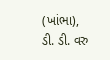(ખાંભા), ડી. ડી. વરુ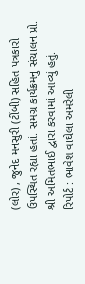(લોર) , જુનેદ મનસુરી (ટીંબી) સહિત પત્રકારો ઉપસ્થિત રહ્યા હતાં. સમગ્ર કાર્યક્રમનુ સંચાલન પ્રો. શ્રી અમિતભાઈ દ્વારા કરવામાં આવ્યું હતું.
રિપોર્ટ : ભાવેશ વાઘેલા અમરેલી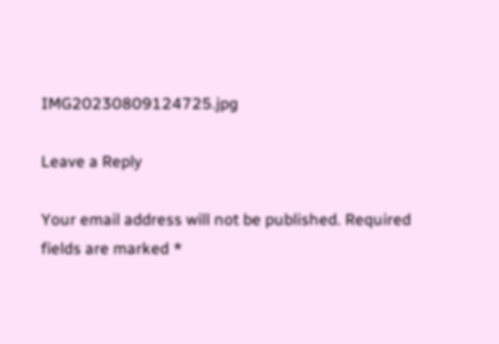IMG20230809124725.jpg

Leave a Reply

Your email address will not be published. Required fields are marked *